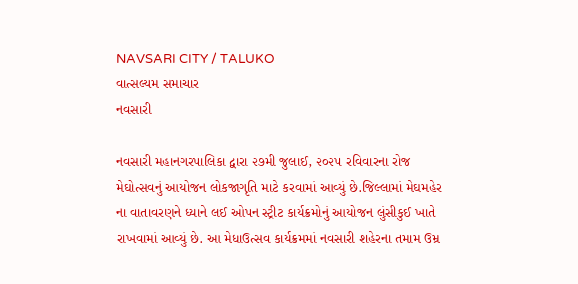NAVSARI CITY / TALUKO
વાત્સલ્યમ સમાચાર
નવસારી

નવસારી મહાનગરપાલિકા દ્વારા ૨૭મી જુલાઈ, ૨૦૨૫ રવિવારના રોજ મેઘોત્સવનું આયોજન લોકજાગૃતિ માટે કરવામાં આવ્યું છે.જિલ્લામાં મેઘમહેર ના વાતાવરણને ધ્યાને લઈ ઓપન સ્ટ્રીટ કાર્યક્રમોનું આયોજન લુંસીકુઈ ખાતે રાખવામાં આવ્યું છે. આ મેધાઉત્સવ કાર્યક્રમમાં નવસારી શહેરના તમામ ઉમ્ર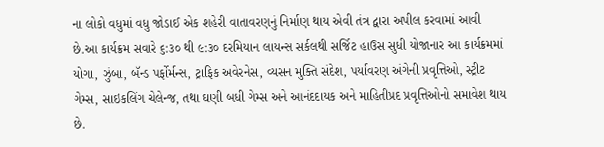ના લોકો વધુમાં વધુ જોડાઈ એક શહેરી વાતાવરણનું નિર્માણ થાય એવી તંત્ર દ્વારા અપીલ કરવામાં આવી છે.આ કાર્યક્રમ સવારે ૬:૩૦ થી ૯:૩૦ દરમિયાન લાયન્સ સર્કલથી સર્જિટ હાઉસ સુધી યોજાનાર આ કાર્યક્રમમાં યોગા, ઝુંબા, બૅન્ડ પર્ફોર્મન્સ, ટ્રાફિક અવેરનેસ, વ્યસન મુક્તિ સંદેશ, પર્યાવરણ અંગેની પ્રવૃત્તિઓ, સ્ટ્રીટ ગેમ્સ, સાઇકલિંગ ચેલેન્જ, તથા ઘણી બધી ગેમ્સ અને આનંદદાયક અને માહિતીપ્રદ પ્રવૃત્તિઓનો સમાવેશ થાય છે.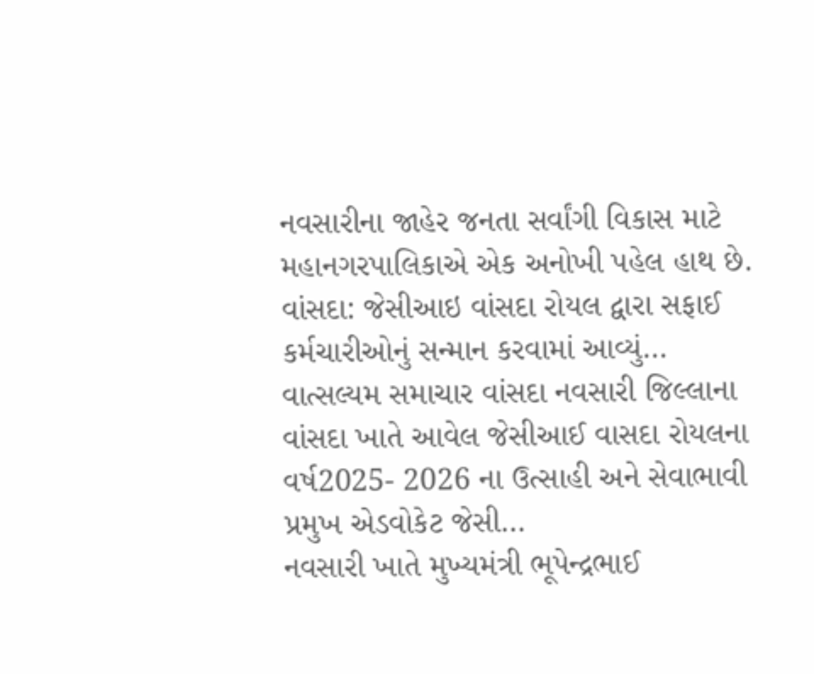નવસારીના જાહેર જનતા સર્વાંગી વિકાસ માટે મહાનગરપાલિકાએ એક અનોખી પહેલ હાથ છે.
વાંસદા: જેસીઆઇ વાંસદા રોયલ દ્વારા સફાઈ કર્મચારીઓનું સન્માન કરવામાં આવ્યું…
વાત્સલ્યમ સમાચાર વાંસદા નવસારી જિલ્લાના વાંસદા ખાતે આવેલ જેસીઆઈ વાસદા રોયલના વર્ષ2025- 2026 ના ઉત્સાહી અને સેવાભાવી પ્રમુખ એડવોકેટ જેસી…
નવસારી ખાતે મુખ્યમંત્રી ભૂપેન્દ્રભાઈ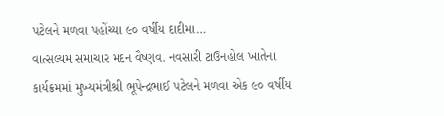પટેલને મળવા પહોંચ્યા ૯૦ વર્ષીય દાદીમા…
વાત્સલ્યમ સમાચાર મદન વૈષ્ણવ. નવસારી ટાઉનહોલ ખાતેના કાર્યક્રમમાં મુખ્યમંત્રીશ્રી ભૂપેન્દ્રભાઈ પટેલને મળવા એક ૯૦ વર્ષીય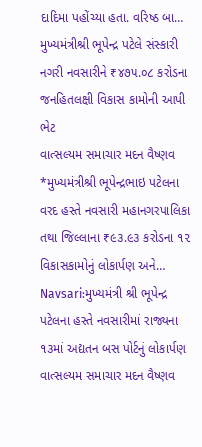દાદિમા પહોંચ્યા હતા. વરિષ્ઠ બા…
મુખ્યમંત્રીશ્રી ભૂપેન્દ્ર પટેલે સંસ્કારી નગરી નવસારીને ₹૪૭૫.૦૮ કરોડના જનહિતલક્ષી વિકાસ કામોની આપી ભેટ
વાત્સલ્યમ સમાચાર મદન વૈષ્ણવ *મુખ્યમંત્રીશ્રી ભૂપેન્દ્રભાઇ પટેલના વરદ હસ્તે નવસારી મહાનગરપાલિકા તથા જિલ્લાના ₹૯૩.૯૩ કરોડના ૧૨ વિકાસકામોનું લોકાર્પણ અને…
Navsari:મુખ્યમંત્રી શ્રી ભૂપેન્દ્ર પટેલના હસ્તે નવસારીમાં રાજ્યના ૧૩માં અદ્યતન બસ પોર્ટનું લોકાર્પણ
વાત્સલ્યમ સમાચાર મદન વૈષ્ણવ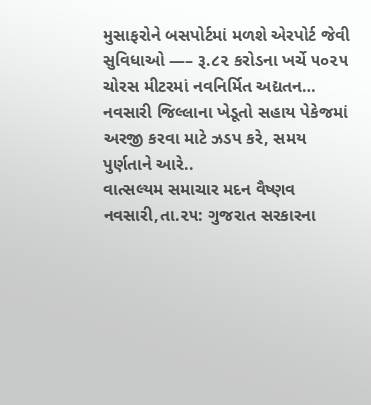મુસાફરોને બસપોર્ટમાં મળશે એરપોર્ટ જેવી સુવિધાઓ —– રૂ.૮૨ કરોડના ખર્ચે ૫૦૨૫ ચોરસ મીટરમાં નવનિર્મિત અદ્યતન…
નવસારી જિલ્લાના ખેડૂતો સહાય પેકેજમાં અરજી કરવા માટે ઝડપ કરે, સમય પુર્ણતાને આરે..
વાત્સલ્યમ સમાચાર મદન વૈષ્ણવ નવસારી,તા.૨૫: ગુજરાત સરકારના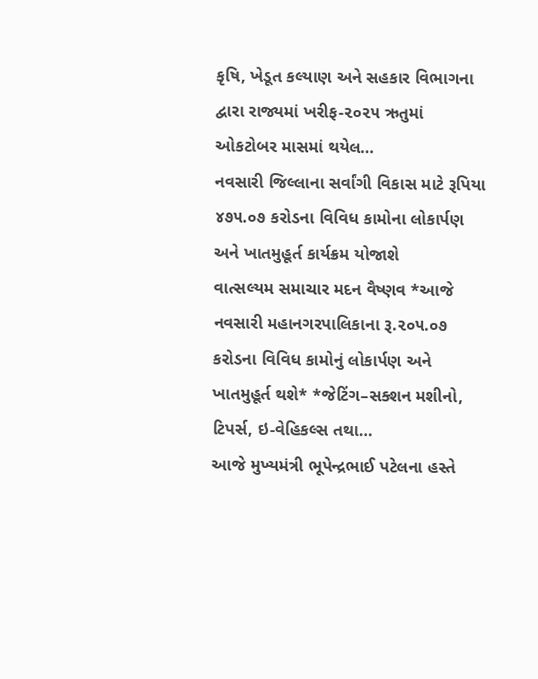કૃષિ, ખેડૂત કલ્યાણ અને સહકાર વિભાગના દ્વારા રાજ્યમાં ખરીફ-૨૦૨૫ ઋતુમાં ઓકટોબર માસમાં થયેલ…
નવસારી જિલ્લાના સર્વાંગી વિકાસ માટે રૂપિયા ૪૭૫.૦૭ કરોડના વિવિધ કામોના લોકાર્પણ અને ખાતમુહૂર્ત કાર્યક્રમ યોજાશે
વાત્સલ્યમ સમાચાર મદન વૈષ્ણવ *આજે નવસારી મહાનગરપાલિકાના રૂ.૨૦૫.૦૭ કરોડના વિવિધ કામોનું લોકાર્પણ અને ખાતમુહૂર્ત થશે* *જેટિંગ–સક્શન મશીનો, ટિપર્સ, ઇ-વેહિકલ્સ તથા…
આજે મુખ્યમંત્રી ભૂપેન્દ્રભાઈ પટેલના હસ્તે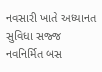નવસારી ખાતે અધ્યાનત સુવિધા સજ્જ નવનિર્મિત બસ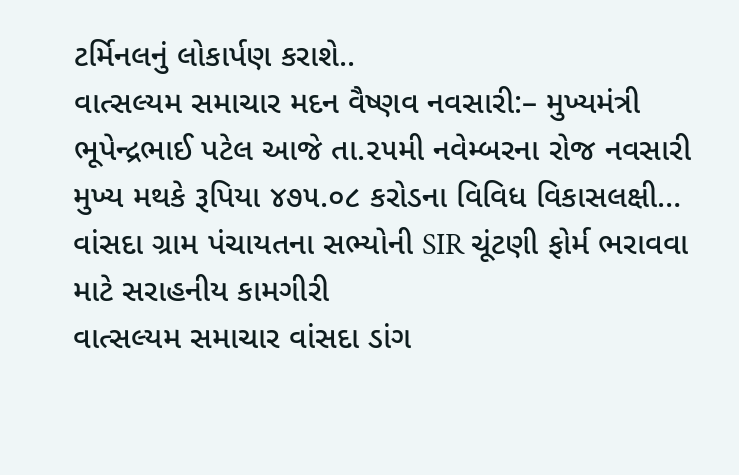ટર્મિનલનું લોકાર્પણ કરાશે..
વાત્સલ્યમ સમાચાર મદન વૈષ્ણવ નવસારી:– મુખ્યમંત્રી ભૂપેન્દ્રભાઈ પટેલ આજે તા.૨૫મી નવેમ્બરના રોજ નવસારી મુખ્ય મથકે રૂપિયા ૪૭૫.૦૮ કરોડના વિવિધ વિકાસલક્ષી…
વાંસદા ગ્રામ પંચાયતના સભ્યોની SIR ચૂંટણી ફોર્મ ભરાવવા માટે સરાહનીય કામગીરી
વાત્સલ્યમ સમાચાર વાંસદા ડાંગ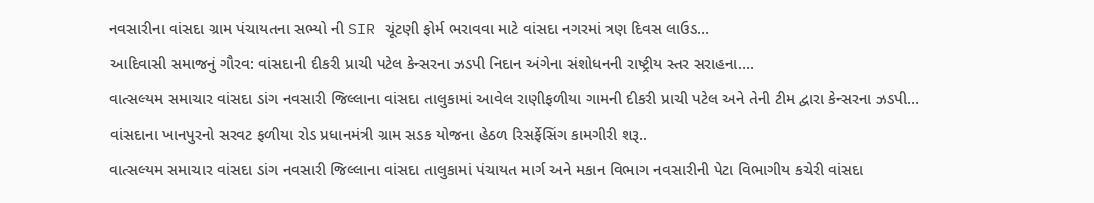નવસારીના વાંસદા ગ્રામ પંચાયતના સભ્યો ની SIR ચૂંટણી ફોર્મ ભરાવવા માટે વાંસદા નગરમાં ત્રણ દિવસ લાઉડ…
આદિવાસી સમાજનું ગૌરવ: વાંસદાની દીકરી પ્રાચી પટેલ કેન્સરના ઝડપી નિદાન અંગેના સંશોધનની રાષ્ટ્રીય સ્તર સરાહના….
વાત્સલ્યમ સમાચાર વાંસદા ડાંગ નવસારી જિલ્લાના વાંસદા તાલુકામાં આવેલ રાણીફળીયા ગામની દીકરી પ્રાચી પટેલ અને તેની ટીમ દ્વારા કેન્સરના ઝડપી…
વાંસદાના ખાનપુરનો સરવટ ફળીયા રોડ પ્રધાનમંત્રી ગ્રામ સડક યોજના હેઠળ રિસર્ફેસિંગ કામગીરી શરૂ..
વાત્સલ્યમ સમાચાર વાંસદા ડાંગ નવસારી જિલ્લાના વાંસદા તાલુકામાં પંચાયત માર્ગ અને મકાન વિભાગ નવસારીની પેટા વિભાગીય કચેરી વાંસદા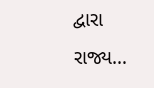દ્વારા રાજ્ય…